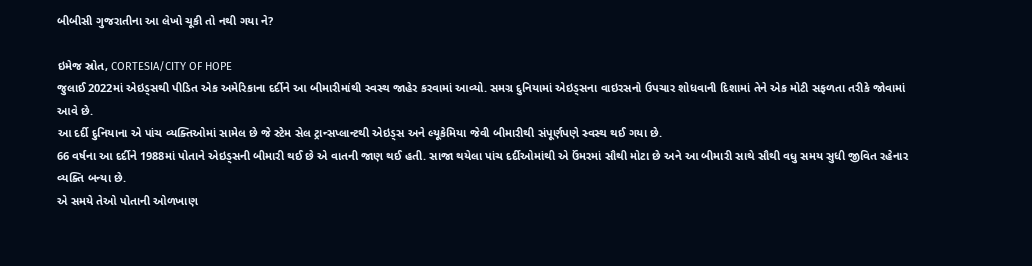બીબીસી ગુજરાતીના આ લેખો ચૂકી તો નથી ગયા ને?

ઇમેજ સ્રોત, CORTESIA/CITY OF HOPE
જુલાઈ 2022માં એઇડ્સથી પીડિત એક અમેરિકાના દર્દીને આ બીમારીમાંથી સ્વસ્થ જાહેર કરવામાં આવ્યો. સમગ્ર દુનિયામાં એઇડ્સના વાઇરસનો ઉપચાર શોધવાની દિશામાં તેને એક મોટી સફળતા તરીકે જોવામાં આવે છે.
આ દર્દી દુનિયાના એ પાંચ વ્યક્તિઓમાં સામેલ છે જે સ્ટેમ સેલ ટ્રાન્સપ્લાન્ટથી એઇડ્સ અને લ્યૂકેમિયા જેવી બીમારીથી સંપૂર્ણપણે સ્વસ્થ થઈ ગયા છે.
66 વર્ષના આ દર્દીને 1988માં પોતાને એઇડ્સની બીમારી થઈ છે એ વાતની જાણ થઈ હતી. સાજા થયેલા પાંચ દર્દીઓમાંથી એ ઉંમરમાં સૌથી મોટા છે અને આ બીમારી સાથે સૌથી વધુ સમય સુધી જીવિત રહેનાર વ્યક્તિ બન્યા છે.
એ સમયે તેઓ પોતાની ઓળખાણ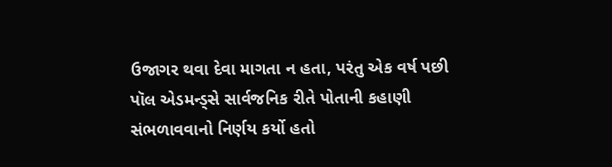ઉજાગર થવા દેવા માગતા ન હતા, પરંતુ એક વર્ષ પછી પૉલ એડમન્ડ્સે સાર્વજનિક રીતે પોતાની કહાણી સંભળાવવાનો નિર્ણય કર્યો હતો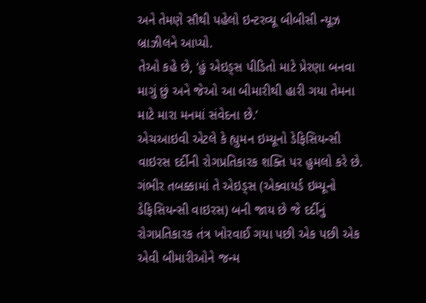અને તેમણે સૌથી પહેલો ઇન્ટરવ્યૂ બીબીસી ન્યૂઝ બ્રાઝીલને આપ્યો.
તેઓ કહે છે, ‘હું એઇડ્સ પીડિતો માટે પ્રેરણા બનવા માગું છું અને જેઓ આ બીમારીથી હારી ગયા તેમના માટે મારા મનમાં સંવેદના છે.’
એચઆઇવી એટલે કે હ્યુમન ઇમ્યૂનો ડેફિસિયન્સી વાઇરસ દર્દીની રોગપ્રતિકારક શક્તિ પર હુમલો કરે છે.
ગંભીર તબક્કામાં તે એઇડ્સ (એક્વાયર્ડ ઇમ્યૂનો ડેફિસિયન્સી વાઇરસ) બની જાય છે જે દર્દીનું રોગપ્રતિકારક તંત્ર ખોરવાઈ ગયા પછી એક પછી એક એવી બીમારીઓને જન્મ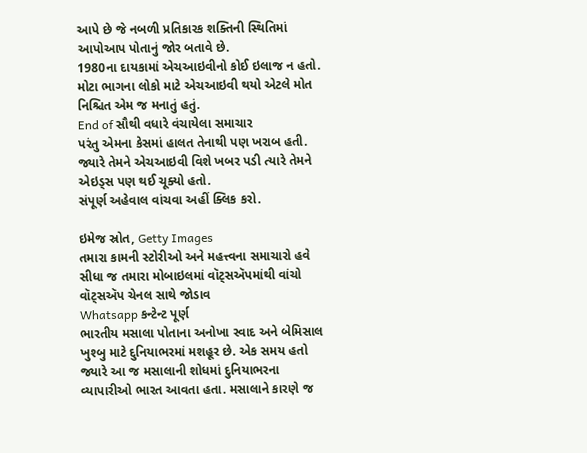આપે છે જે નબળી પ્રતિકારક શક્તિની સ્થિતિમાં આપોઆપ પોતાનું જોર બતાવે છે.
1980ના દાયકામાં એચઆઇવીનો કોઈ ઇલાજ ન હતો. મોટા ભાગના લોકો માટે એચઆઇવી થયો એટલે મોત નિશ્ચિત એમ જ મનાતું હતું.
End of સૌથી વધારે વંચાયેલા સમાચાર
પરંતુ એમના કેસમાં હાલત તેનાથી પણ ખરાબ હતી. જ્યારે તેમને એચઆઇવી વિશે ખબર પડી ત્યારે તેમને એઇડ્સ પણ થઈ ચૂક્યો હતો.
સંપૂર્ણ અહેવાલ વાંચવા અહીં ક્લિક કરો.

ઇમેજ સ્રોત, Getty Images
તમારા કામની સ્ટોરીઓ અને મહત્ત્વના સમાચારો હવે સીધા જ તમારા મોબાઇલમાં વૉટ્સઍપમાંથી વાંચો
વૉટ્સઍપ ચેનલ સાથે જોડાવ
Whatsapp કન્ટેન્ટ પૂર્ણ
ભારતીય મસાલા પોતાના અનોખા સ્વાદ અને બેમિસાલ ખુશ્બુ માટે દુનિયાભરમાં મશહૂર છે. એક સમય હતો જ્યારે આ જ મસાલાની શોધમાં દુનિયાભરના વ્યાપારીઓ ભારત આવતા હતા. મસાલાને કારણે જ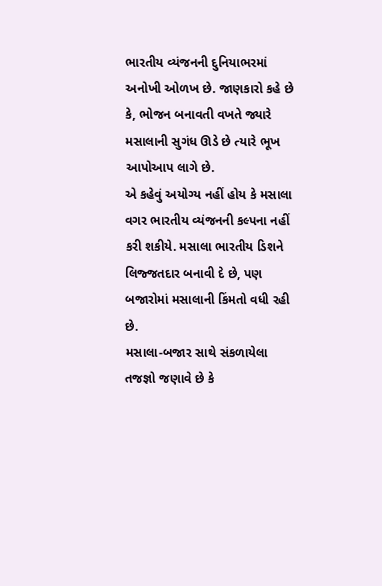ભારતીય વ્યંજનની દુનિયાભરમાં અનોખી ઓળખ છે. જાણકારો કહે છે કે, ભોજન બનાવતી વખતે જ્યારે મસાલાની સુગંધ ઊડે છે ત્યારે ભૂખ આપોઆપ લાગે છે.
એ કહેવું અયોગ્ય નહીં હોય કે મસાલા વગર ભારતીય વ્યંજનની કલ્પના નહીં કરી શકીયે. મસાલા ભારતીય ડિશને લિજ્જતદાર બનાવી દે છે, પણ બજારોમાં મસાલાની કિંમતો વધી રહી છે.
મસાલા-બજાર સાથે સંકળાયેલા તજજ્ઞો જણાવે છે કે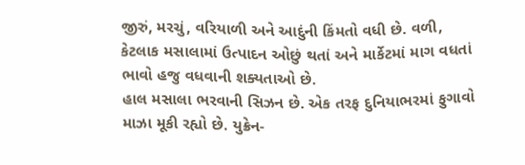જીરું, મરચું, વરિયાળી અને આદુંની કિંમતો વધી છે. વળી, કેટલાક મસાલામાં ઉત્પાદન ઓછું થતાં અને માર્કેટમાં માગ વધતાં ભાવો હજુ વધવાની શક્યતાઓ છે.
હાલ મસાલા ભરવાની સિઝન છે. એક તરફ દુનિયાભરમાં ફુગાવો માઝા મૂકી રહ્યો છે. યુક્રેન-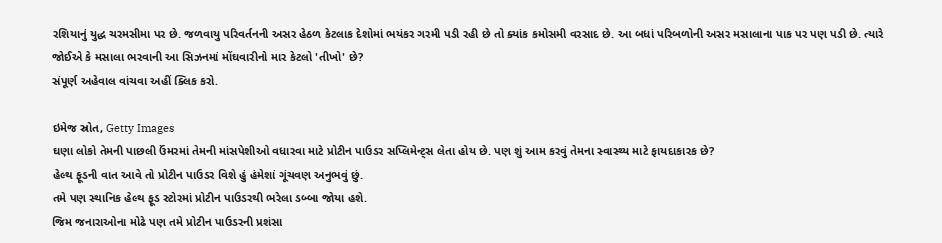રશિયાનું યુદ્ધ ચરમસીમા પર છે. જળવાયુ પરિવર્તનની અસર હેઠળ કેટલાક દેશોમાં ભયંકર ગરમી પડી રહી છે તો ક્યાંક કમોસમી વરસાદ છે. આ બધાં પરિબળોની અસર મસાલાના પાક પર પણ પડી છે. ત્યારે જોઈએ કે મસાલા ભરવાની આ સિઝનમાં મોંઘવારીનો માર કેટલો 'તીખો' છે?
સંપૂર્ણ અહેવાલ વાંચવા અહીં ક્લિક કરો.

ઇમેજ સ્રોત, Getty Images
ઘણા લોકો તેમની પાછલી ઉંમરમાં તેમની માંસપેશીઓ વધારવા માટે પ્રોટીન પાઉડર સપ્લિમેન્ટ્સ લેતા હોય છે. પણ શું આમ કરવું તેમના સ્વાસ્થ્ય માટે ફાયદાકારક છે?
હેલ્થ ફૂડની વાત આવે તો પ્રોટીન પાઉડર વિશે હું હંમેશાં ગૂંચવણ અનુભવું છું.
તમે પણ સ્થાનિક હેલ્થ ફૂડ સ્ટોરમાં પ્રોટીન પાઉડરથી ભરેલા ડબ્બા જોયા હશે.
જિમ જનારાઓના મોઢે પણ તમે પ્રોટીન પાઉડરની પ્રશંસા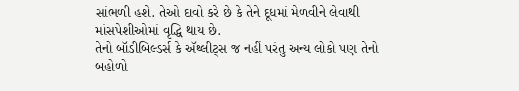સાંભળી હશે. તેઓ દાવો કરે છે કે તેને દૂધમાં મેળવીને લેવાથી માંસપેશીઓમાં વૃદ્ધિ થાય છે.
તેનો બૉડીબિલ્ડર્સ કે ઍથ્લીટ્સ જ નહીં પરંતુ અન્ય લોકો પણ તેનો બહોળો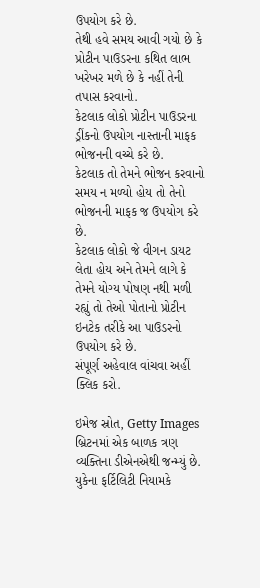ઉપયોગ કરે છે.
તેથી હવે સમય આવી ગયો છે કે પ્રોટીન પાઉડરના કથિત લાભ ખરેખર મળે છે કે નહીં તેની તપાસ કરવાનો.
કેટલાક લોકો પ્રોટીન પાઉડરના ડ્રીંકનો ઉપયોગ નાસ્તાની માફક ભોજનની વચ્ચે કરે છે.
કેટલાક તો તેમને ભોજન કરવાનો સમય ન મળ્યો હોય તો તેનો ભોજનની માફક જ ઉપયોગ કરે છે.
કેટલાક લોકો જે વીગન ડાયટ લેતા હોય અને તેમને લાગે કે તેમને યોગ્ય પોષણ નથી મળી રહ્યું તો તેઓ પોતાનો પ્રોટીન ઇનટેક તરીકે આ પાઉડરનો ઉપયોગ કરે છે.
સંપૂર્ણ અહેવાલ વાંચવા અહીં ક્લિક કરો.

ઇમેજ સ્રોત, Getty Images
બ્રિટનમાં એક બાળક ત્રણ વ્યક્તિના ડીએનએથી જન્મ્યું છે. યુકેના ફર્ટિલિટી નિયામકે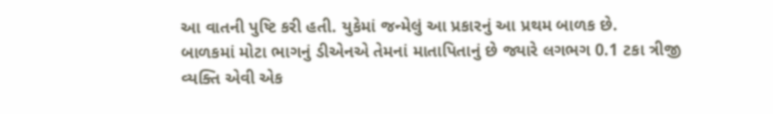આ વાતની પુષ્ટિ કરી હતી. યુકેમાં જન્મેલું આ પ્રકારનું આ પ્રથમ બાળક છે.
બાળકમાં મોટા ભાગનું ડીએનએ તેમનાં માતાપિતાનું છે જ્યારે લગભગ 0.1 ટકા ત્રીજી વ્યક્તિ એવી એક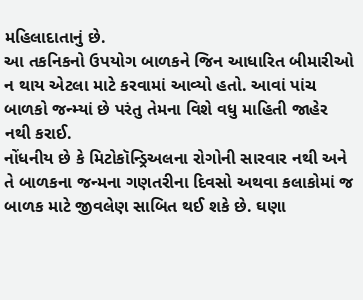મહિલાદાતાનું છે.
આ તકનિકનો ઉપયોગ બાળકને જિન આધારિત બીમારીઓ ન થાય એટલા માટે કરવામાં આવ્યો હતો. આવાં પાંચ બાળકો જન્મ્યાં છે પરંતુ તેમના વિશે વધુ માહિતી જાહેર નથી કરાઈ.
નોંધનીય છે કે મિટોકૉન્ડ્રિઅલના રોગોની સારવાર નથી અને તે બાળકના જન્મના ગણતરીના દિવસો અથવા કલાકોમાં જ બાળક માટે જીવલેણ સાબિત થઈ શકે છે. ઘણા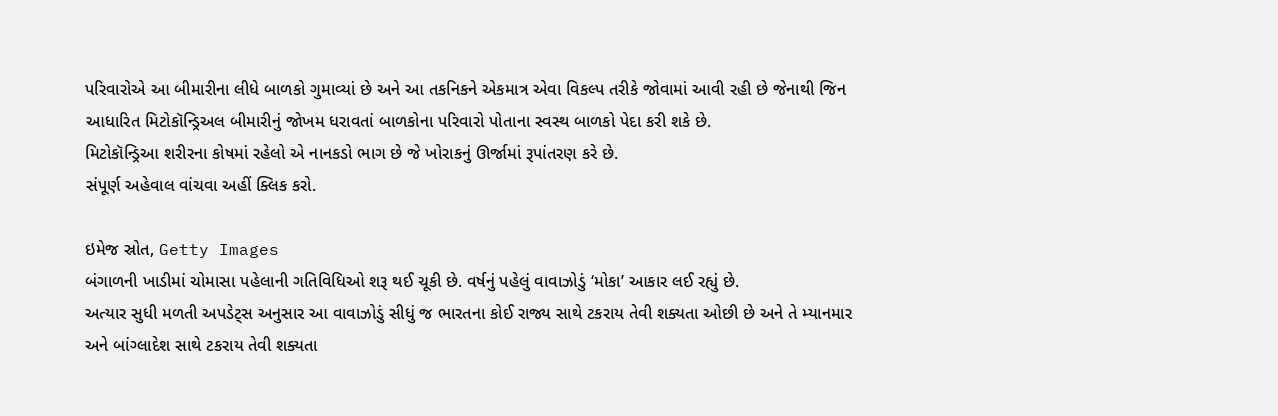પરિવારોએ આ બીમારીના લીધે બાળકો ગુમાવ્યાં છે અને આ તકનિકને એકમાત્ર એવા વિકલ્પ તરીકે જોવામાં આવી રહી છે જેનાથી જિન આધારિત મિટોકૉન્ડ્રિઅલ બીમારીનું જોખમ ધરાવતાં બાળકોના પરિવારો પોતાના સ્વસ્થ બાળકો પેદા કરી શકે છે.
મિટોકૉન્ડ્રિઆ શરીરના કોષમાં રહેલો એ નાનકડો ભાગ છે જે ખોરાકનું ઊર્જામાં રૂપાંતરણ કરે છે.
સંપૂર્ણ અહેવાલ વાંચવા અહીં ક્લિક કરો.

ઇમેજ સ્રોત, Getty Images
બંગાળની ખાડીમાં ચોમાસા પહેલાની ગતિવિધિઓ શરૂ થઈ ચૂકી છે. વર્ષનું પહેલું વાવાઝોડું ‘મોકા’ આકાર લઈ રહ્યું છે.
અત્યાર સુધી મળતી અપડેટ્સ અનુસાર આ વાવાઝોડું સીધું જ ભારતના કોઈ રાજ્ય સાથે ટકરાય તેવી શક્યતા ઓછી છે અને તે મ્યાનમાર અને બાંગ્લાદેશ સાથે ટકરાય તેવી શક્યતા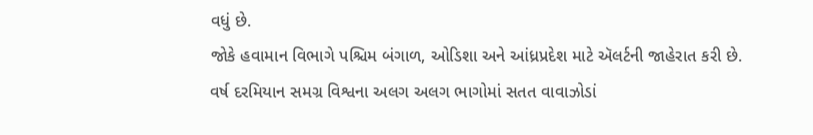વધું છે.
જોકે હવામાન વિભાગે પશ્ચિમ બંગાળ, ઓડિશા અને આંધ્રપ્રદેશ માટે ઍલર્ટની જાહેરાત કરી છે.
વર્ષ દરમિયાન સમગ્ર વિશ્વના અલગ અલગ ભાગોમાં સતત વાવાઝોડાં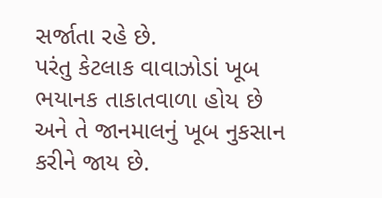સર્જાતા રહે છે.
પરંતુ કેટલાક વાવાઝોડાં ખૂબ ભયાનક તાકાતવાળા હોય છે અને તે જાનમાલનું ખૂબ નુકસાન કરીને જાય છે.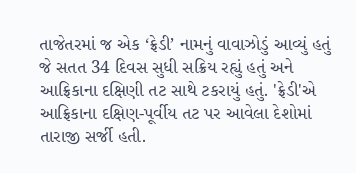તાજેતરમાં જ એક ‘ફ્રેડી’ નામનું વાવાઝોડું આવ્યું હતું જે સતત 34 દિવસ સુધી સક્રિય રહ્યું હતું અને આફ્રિકાના દક્ષિણી તટ સાથે ટકરાયું હતું. 'ફ્રેડી'એ આફ્રિકાના દક્ષિણ-પૂર્વીય તટ પર આવેલા દેશોમાં તારાજી સર્જી હતી.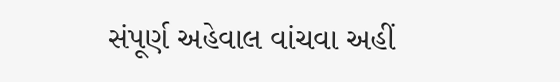સંપૂર્ણ અહેવાલ વાંચવા અહીં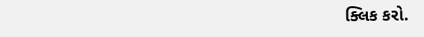ક્લિક કરો.